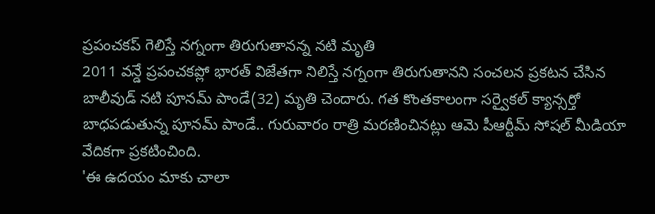ప్రపంచకప్ గెలిస్తే నగ్నంగా తిరుగుతానన్న నటి మృతి
2011 వన్డే ప్రపంచకప్లో భారత్ విజేతగా నిలిస్తే నగ్నంగా తిరుగుతానని సంచలన ప్రకటన చేసిన బాలీవుడ్ నటి పూనమ్ పాండే(32) మృతి చెందారు. గత కొంతకాలంగా సర్వైకల్ క్యాన్సర్తో బాధపడుతున్న పూనమ్ పాండే.. గురువారం రాత్రి మరణించినట్లు ఆమె పీఆర్టీమ్ సోషల్ మీడియా వేదికగా ప్రకటించింది.
'ఈ ఉదయం మాకు చాలా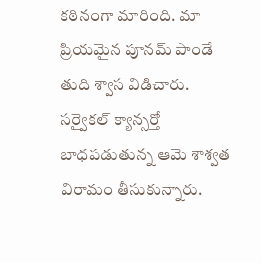కఠినంగా మారింది. మా ప్రియమైన పూనమ్ పాండే తుది శ్వాస విడిచారు. సర్వైకల్ క్యాన్సర్తో బాధపడుతున్న ఆమె శాశ్వత విరామం తీసుకున్నారు.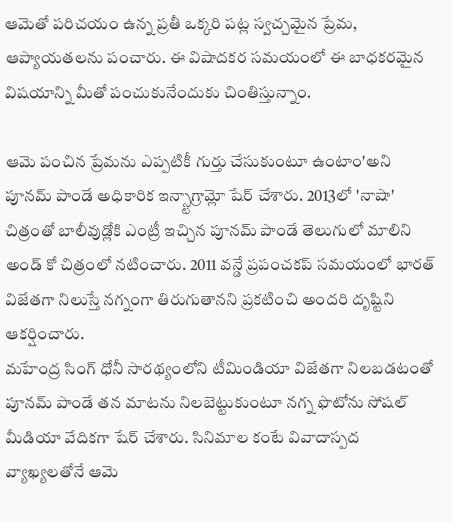ఆమెతో పరిచయం ఉన్న ప్రతీ ఒక్కరి పట్ల స్వచ్చమైన ప్రేమ, ఆప్యాయతలను పంచారు. ఈ విషాదకర సమయంలో ఈ బాధకరమైన విషయాన్ని మీతో పంచుకునేందుకు చింతిస్తున్నాం.

ఆమె పంచిన ప్రేమను ఎప్పటికీ గుర్తు చేసుకుంటూ ఉంటాం'అని పూనమ్ పాండే అధికారిక ఇన్స్టాగ్రామ్లో షేర్ చేశారు. 2013లో 'నాషా' చిత్రంతో బాలీవుడ్లోకి ఎంట్రీ ఇచ్చిన పూనమ్ పాండే తెలుగులో మాలిని అండ్ కో చిత్రంలో నటించారు. 2011 వన్డే ప్రపంచకప్ సమయంలో భారత్ విజేతగా నిలుస్తే నగ్నంగా తిరుగుతానని ప్రకటించి అందరి దృష్టిని ఆకర్షించారు.
మహేంద్ర సింగ్ ధోనీ సారథ్యంలోని టీమిండియా విజేతగా నిలబడటంతో పూనమ్ పాండే తన మాటను నిలబెట్టుకుంటూ నగ్న ఫొటోను సోషల్ మీడియా వేదికగా షేర్ చేశారు. సినిమాల కంటే వివాదాస్పద వ్యాఖ్యలతోనే ఆమె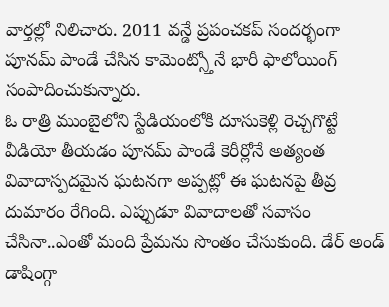వార్తల్లో నిలిచారు. 2011 వన్డే ప్రపంచకప్ సందర్భంగా పూనమ్ పాండే చేసిన కామెంట్స్తోనే భారీ ఫాలోయింగ్ సంపాదించుకున్నారు.
ఓ రాత్రి ముంబైలోని స్టేడియంలోకి దూసుకెళ్లి రెచ్చగొట్టే వీడియో తీయడం పూనమ్ పాండే కెరీర్లోనే అత్యంత వివాదాస్పదమైన ఘటనగా అప్పట్లో ఈ ఘటనపై తీవ్ర దుమారం రేగింది. ఎప్పుడూ వివాదాలతో సవాసం చేసినా..ఎంతో మంది ప్రేమను సొంతం చేసుకుంది. డేర్ అండ్ డాషింగ్గా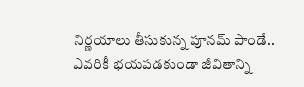నిర్ణయాలు తీసుకున్న పూనమ్ పాండే.. ఎవరికీ భయపడకుండా జీవితాన్ని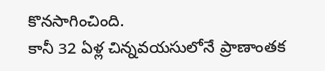కొనసాగించింది.
కానీ 32 ఏళ్ల చిన్నవయసులోనే ప్రాణాంతక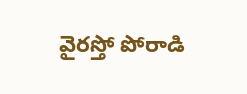వైరస్తో పోరాడి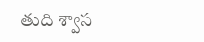తుది శ్వాస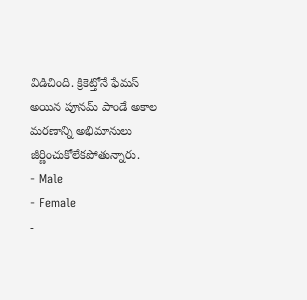విడిచింది. క్రికెట్తోనే ఫేమస్ అయిన పూనమ్ పాండే అకాల మరణాన్ని అభిమానులు జీర్ణించుకోలేకపోతున్నారు.
- Male
- Female
-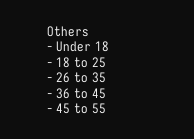Others
- Under 18
- 18 to 25
- 26 to 35
- 36 to 45
- 45 to 55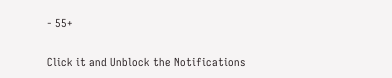- 55+


Click it and Unblock the Notifications